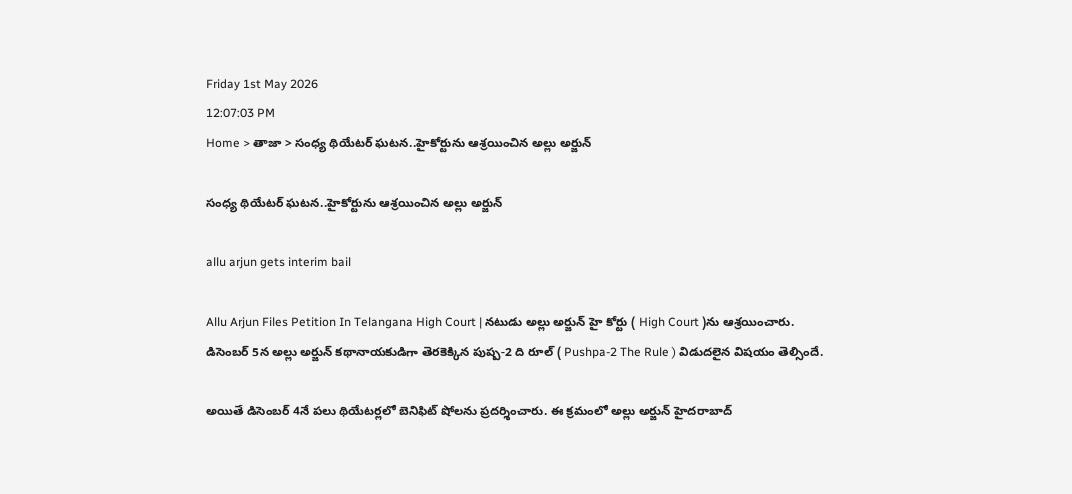Friday 1st May 2026
12:07:03 PM
Home > తాజా > సంధ్య థియేటర్ ఘటన..హైకోర్టును ఆశ్రయించిన అల్లు అర్జున్

సంధ్య థియేటర్ ఘటన..హైకోర్టును ఆశ్రయించిన అల్లు అర్జున్

allu arjun gets interim bail

Allu Arjun Files Petition In Telangana High Court | నటుడు అల్లు అర్జున్ హై కోర్టు ( High Court )ను ఆశ్రయించారు. డిసెంబర్ 5న అల్లు అర్జున్ కథానాయకుడిగా తెరకెక్కిన పుష్ప-2 ది రూల్ ( Pushpa-2 The Rule ) విడుదలైన విషయం తెల్సిందే.

అయితే డిసెంబర్ 4నే పలు థియేటర్లలో బెనిఫిట్ షోలను ప్రదర్శించారు. ఈ క్రమంలో అల్లు అర్జున్ హైదరాబాద్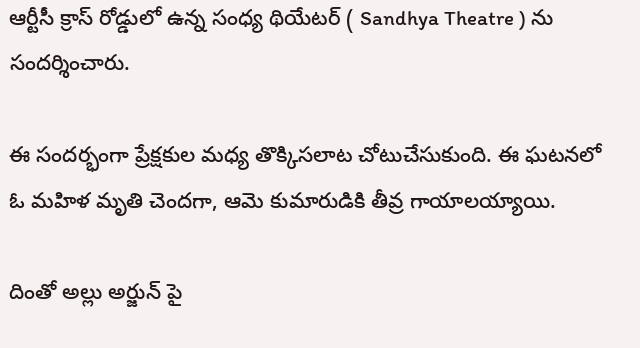ఆర్టీసీ క్రాస్ రోడ్డులో ఉన్న సంధ్య థియేటర్ ( Sandhya Theatre ) ను సందర్శించారు.

ఈ సందర్భంగా ప్రేక్షకుల మధ్య తొక్కిసలాట చోటుచేసుకుంది. ఈ ఘటనలో ఓ మహిళ మృతి చెందగా, ఆమె కుమారుడికి తీవ్ర గాయాలయ్యాయి.

దింతో అల్లు అర్జున్ పై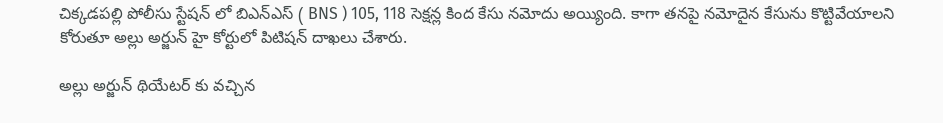చిక్కడపల్లి పోలీసు స్టేషన్ లో బిఎన్ఎస్ ( BNS ) 105, 118 సెక్షన్ల కింద కేసు నమోదు అయ్యింది. కాగా తనపై నమోదైన కేసును కొట్టివేయాలని కోరుతూ అల్లు అర్జున్ హై కోర్టులో పిటిషన్ దాఖలు చేశారు.

అల్లు అర్జున్ థియేటర్ కు వచ్చిన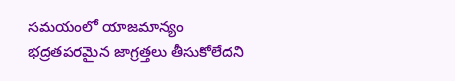సమయంలో యాజమాన్యం భద్రతపరమైన జాగ్రత్తలు తీసుకోలేదని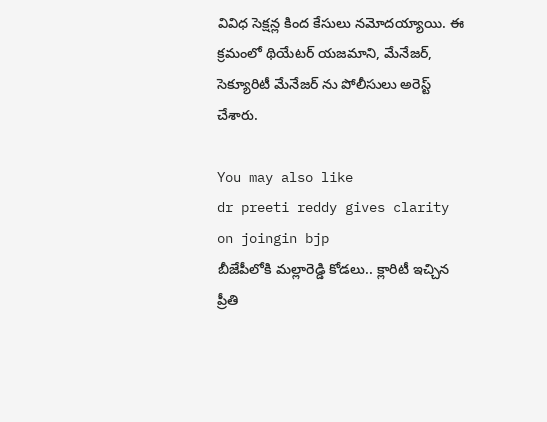వివిధ సెక్షన్ల కింద కేసులు నమోదయ్యాయి. ఈ క్రమంలో థియేటర్ యజమాని, మేనేజర్, సెక్యూరిటీ మేనేజర్ ను పోలీసులు అరెస్ట్ చేశారు.

You may also like
dr preeti reddy gives clarity on joingin bjp
బీజేపీలోకి మల్లారెడ్డి కోడలు.. క్లారిటీ ఇచ్చిన ప్రీతి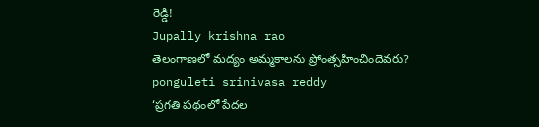రెడ్డి!
Jupally krishna rao
తెలంగాణలో మ‌ద్యం అమ్మ‌కాల‌ను ప్రోంత్స‌హించిందెవ‌రు?
ponguleti srinivasa reddy
‘ప్రగతి పథంలో పేదల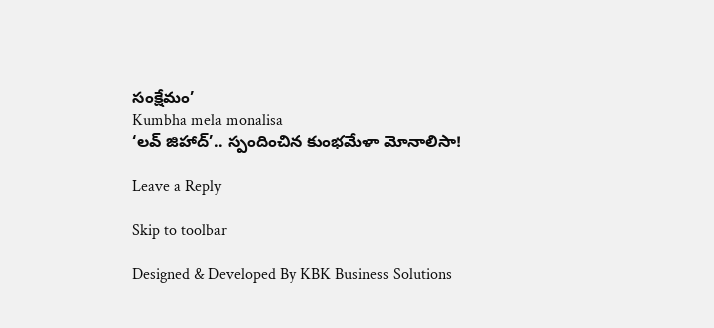సంక్షేమం’
Kumbha mela monalisa
‘లవ్ జిహాద్’.. స్పందించిన కుంభమేళా మోనాలిసా!

Leave a Reply

Skip to toolbar

Designed & Developed By KBK Business Solutions